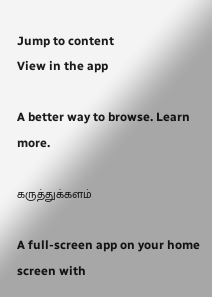Jump to content
View in the app

A better way to browse. Learn more.

கருத்துக்களம்

A full-screen app on your home screen with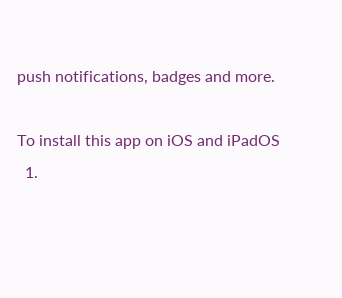push notifications, badges and more.

To install this app on iOS and iPadOS
  1.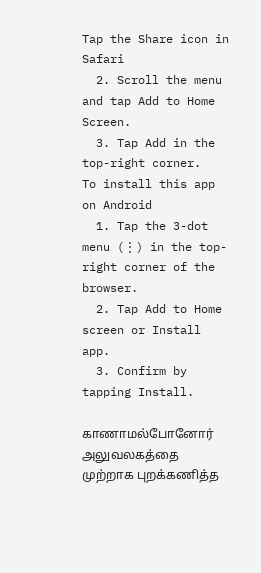Tap the Share icon in Safari
  2. Scroll the menu and tap Add to Home Screen.
  3. Tap Add in the top-right corner.
To install this app on Android
  1. Tap the 3-dot menu (⋮) in the top-right corner of the browser.
  2. Tap Add to Home screen or Install app.
  3. Confirm by tapping Install.

காணாமல்போனோர் அலுவலகத்தை முற்றாக புறக்கணித்த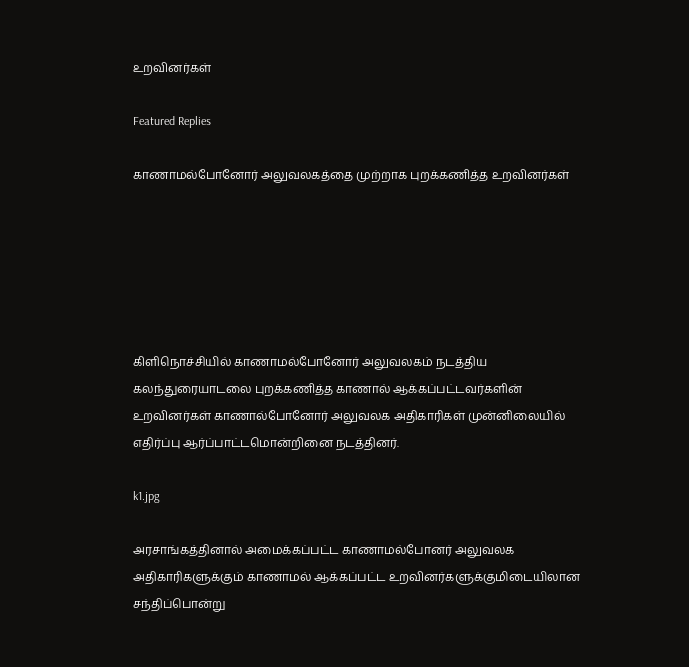உறவினர்கள்

Featured Replies

காணாமல்போனோர் அலுவலகத்தை முற்றாக புறக்கணித்த உறவினர்கள்






கிளிநொச்சியில் காணாமல்போனோர் அலுவலகம் நடத்திய கலந்துரையாடலை புறக்கணித்த காணால் ஆக்கப்பட்டவர்களின் உறவினர்கள் காணால்போனோர் அலுவலக அதிகாரிகள் முன்னிலையில் எதிர்ப்பு ஆர்ப்பாட்டமொன்றினை நடத்தினர்.

k1.jpg

அரசாங்கத்தினால் அமைக்கப்பட்ட காணாமல்போனர் அலுவலக அதிகாரிகளுக்கும் காணாமல் ஆக்கப்பட்ட உறவினர்களுக்குமிடையிலான சந்திப்பொன்று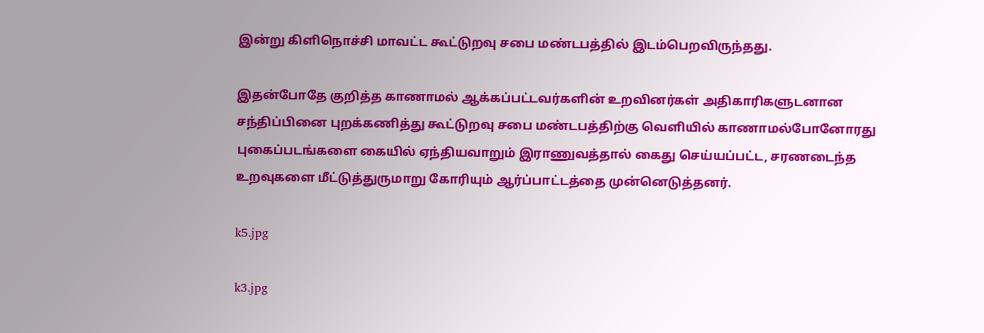இன்று கிளிநொச்சி மாவட்ட கூட்டுறவு சபை மண்டபத்தில் இடம்பெறவிருந்தது.

இதன்போதே குறித்த காணாமல் ஆக்கப்பட்டவர்களின் உறவினர்கள் அதிகாரிகளுடனான சந்திப்பினை புறக்கணித்து கூட்டுறவு சபை மண்டபத்திற்கு வெளியில் காணாமல்போனோரது புகைப்படங்களை கையில் ஏந்தியவாறும் இராணுவத்தால் கைது செய்யப்பட்ட, சரணடைந்த உறவுகளை மீட்டுத்துருமாறு கோரியும் ஆர்ப்பாட்டத்தை முன்னெடுத்தனர்.

k5.jpg

k3.jpg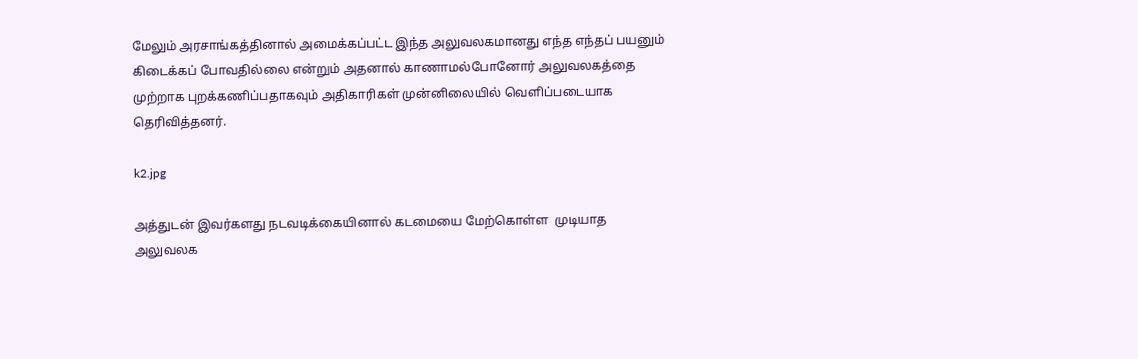மேலும் அரசாங்கத்தினால் அமைக்கப்பட்ட இந்த அலுவலகமானது எந்த எந்தப் பயனும் கிடைக்கப் போவதில்லை என்றும் அதனால் காணாமல்போனோர் அலுவலகத்தை முற்றாக புறக்கணிப்பதாகவும் அதிகாரிகள் முன்னிலையில் வெளிப்படையாக தெரிவித்தனர்.

k2.jpg

அத்துடன் இவர்களது நடவடிக்கையினால் கடமையை மேற்கொள்ள  முடியாத அலுவலக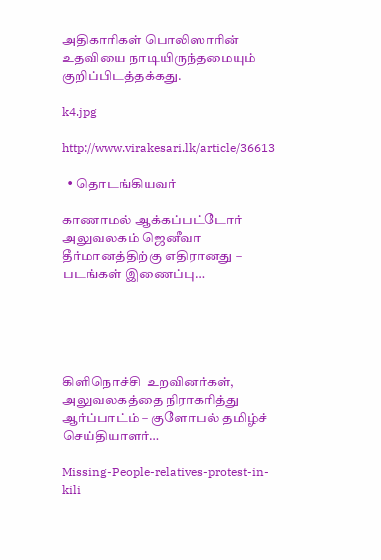அதிகாரிகள் பொலிஸாரின் உதவியை நாடியிருந்தமையும் குறிப்பிடத்தக்கது.

k4.jpg

http://www.virakesari.lk/article/36613

  • தொடங்கியவர்

காணாமல் ஆக்கப்பட்டோர் அலுவலகம் ஜெனீவா தீர்மானத்திற்கு எதிரானது – படங்கள் இணைப்பு…





கிளிநொச்சி  உறவினர்கள்,  அலுவலகத்தை நிராகரித்து ஆர்ப்பாட்ம் – குளோபல் தமிழ்ச் செய்தியாளர்…

Missing-People-relatives-protest-in-kili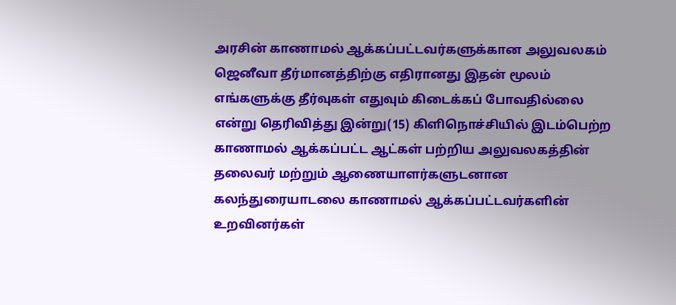அரசின் காணாமல் ஆக்கப்பட்டவர்களுக்கான அலுவலகம் ஜெனீவா தீர்மானத்திற்கு எதிரானது இதன் மூலம் எங்களுக்கு தீர்வுகள் எதுவும் கிடைக்கப் போவதில்லை என்று தெரிவித்து இன்று(15) கிளிநொச்சியில் இடம்பெற்ற காணாமல் ஆக்கப்பட்ட ஆட்கள் பற்றிய அலுவலகத்தின் தலைவர் மற்றும் ஆணையாளர்களுடனான கலந்துரையாடலை காணாமல் ஆக்கப்பட்டவர்களின் உறவினர்கள்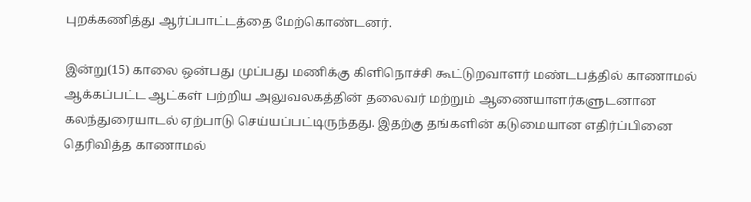புறக்கணித்து ஆர்ப்பாட்டத்தை மேற்கொண்டனர்.

இன்று(15) காலை ஒன்பது முப்பது மணிக்கு கிளிநொச்சி கூட்டுறவாளர் மண்டபத்தில் காணாமல் ஆக்கப்பட்ட ஆட்கள் பற்றிய அலுவலகத்தின் தலைவர் மற்றும் ஆணையாளர்களுடனான கலந்துரையாடல் ஏற்பாடு செய்யப்பட்டிருந்தது. இதற்கு தங்களின் கடுமையான எதிர்ப்பினை தெரிவித்த காணாமல்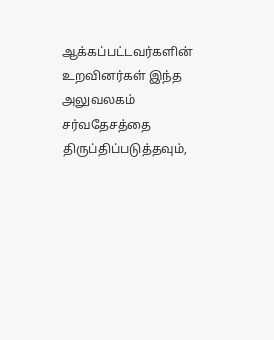ஆக்கப்பட்டவர்களின் உறவினர்கள் இந்த அலுவலகம் சர்வதேசத்தை திருப்திப்படுத்தவும்,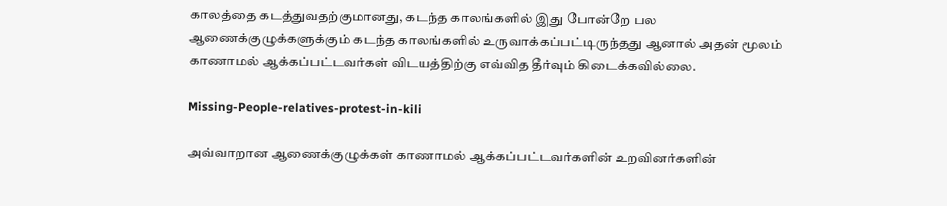காலத்தை கடத்துவதற்குமானது, கடந்த காலங்களில் இது போன்றே பல ஆணைக்குழுக்களுக்கும் கடந்த காலங்களில் உருவாக்கப்பட்டிருந்தது ஆனால் அதன் மூலம் காணாமல் ஆக்கப்பட்டவர்கள் விடயத்திற்கு எவ்வித தீர்வும் கிடைக்கவில்லை.

Missing-People-relatives-protest-in-kili

அவ்வாறான ஆணைக்குழுக்கள் காணாமல் ஆக்கப்பட்டவர்களின் உறவினர்களின்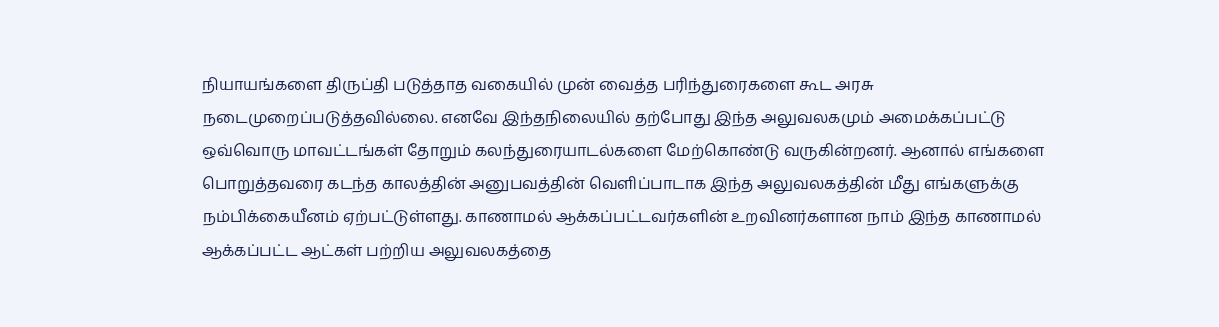நியாயங்களை திருப்தி படுத்தாத வகையில் முன் வைத்த பரிந்துரைகளை கூட அரசு நடைமுறைப்படுத்தவில்லை. எனவே இந்தநிலையில் தற்போது இந்த அலுவலகமும் அமைக்கப்பட்டு ஒவ்வொரு மாவட்டங்கள் தோறும் கலந்துரையாடல்களை மேற்கொண்டு வருகின்றனர். ஆனால் எங்களை பொறுத்தவரை கடந்த காலத்தின் அனுபவத்தின் வெளிப்பாடாக இந்த அலுவலகத்தின் மீது எங்களுக்கு நம்பிக்கையீனம் ஏற்பட்டுள்ளது. காணாமல் ஆக்கப்பட்டவர்களின் உறவினர்களான நாம் இந்த காணாமல் ஆக்கப்பட்ட ஆட்கள் பற்றிய அலுவலகத்தை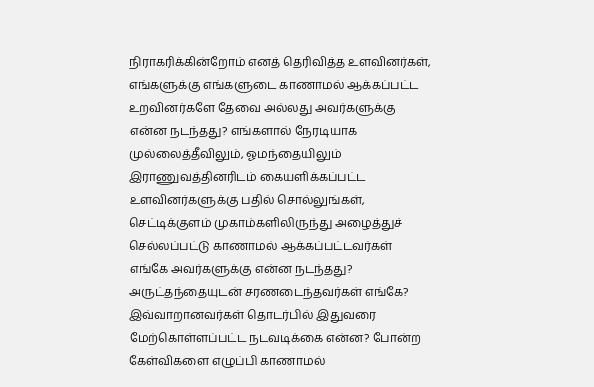நிராகரிக்கின்றோம் எனத் தெரிவித்த உளவினர்கள், எங்களுக்கு எங்களுடை காணாமல் ஆக்கப்பட்ட உறவினர்களே தேவை அல்லது அவர்களுக்கு என்ன நடந்தது? எங்களால் நேரடியாக முல்லைத்தீவிலும், ஓமந்தையிலும் இராணுவத்தினரிடம் கையளிக்கப்பட்ட உளவினர்களுக்கு பதில் சொல்லுங்கள், செட்டிக்குளம் முகாம்களிலிருந்து அழைத்துச் செல்லப்பட்டு காணாமல் ஆக்கப்பட்டவர்கள் எங்கே அவர்களுக்கு என்ன நடந்தது? அருட்தந்தையுடன் சரணடைந்தவர்கள் எங்கே? இவ்வாறானவர்கள் தொடர்பில் இதுவரை மேற்கொள்ளப்பட்ட நடவடிக்கை என்ன? போன்ற கேள்விகளை எழுப்பி காணாமல்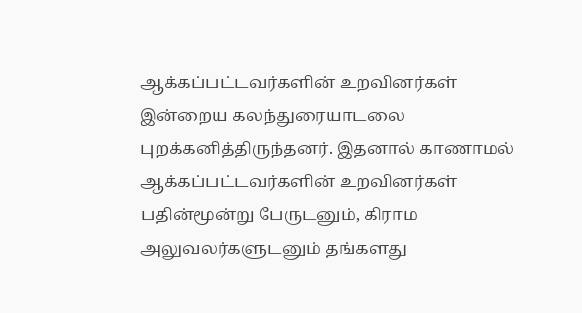ஆக்கப்பட்டவர்களின் உறவினர்கள் இன்றைய கலந்துரையாடலை புறக்கனித்திருந்தனர். இதனால் காணாமல் ஆக்கப்பட்டவர்களின் உறவினர்கள் பதின்மூன்று பேருடனும், கிராம அலுவலர்களுடனும் தங்களது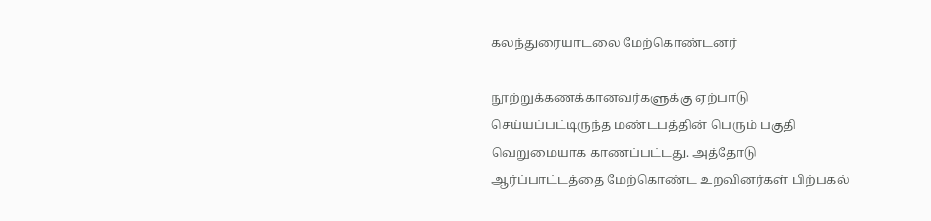கலந்துரையாடலை மேற்கொண்டனர்

நூற்றுக்கணக்கானவர்களுக்கு ஏற்பாடு செய்யப்பட்டிருந்த மண்டபத்தின் பெரும் பகுதி வெறுமையாக காணப்பட்டது. அத்தோடு ஆர்ப்பாட்டத்தை மேற்கொண்ட உறவினர்கள் பிற்பகல்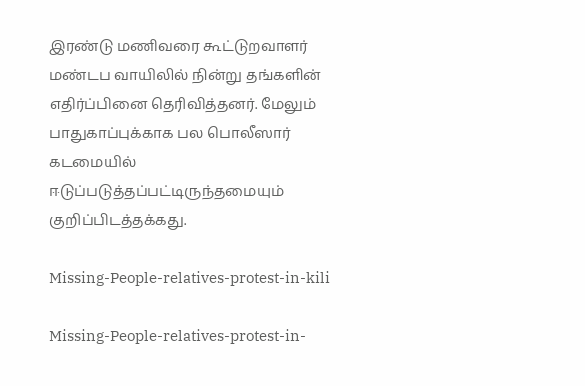இரண்டு மணிவரை கூட்டுறவாளர் மண்டப வாயிலில் நின்று தங்களின் எதிர்ப்பினை தெரிவித்தனர். மேலும் பாதுகாப்புக்காக பல பொலீஸார் கடமையில் ஈடுப்படுத்தப்பட்டிருந்தமையும் குறிப்பிடத்தக்கது.

Missing-People-relatives-protest-in-kili

Missing-People-relatives-protest-in-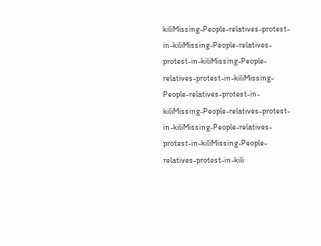kiliMissing-People-relatives-protest-in-kiliMissing-People-relatives-protest-in-kiliMissing-People-relatives-protest-in-kiliMissing-People-relatives-protest-in-kiliMissing-People-relatives-protest-in-kiliMissing-People-relatives-protest-in-kiliMissing-People-relatives-protest-in-kili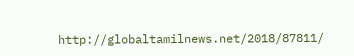http://globaltamilnews.net/2018/87811/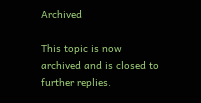Archived

This topic is now archived and is closed to further replies.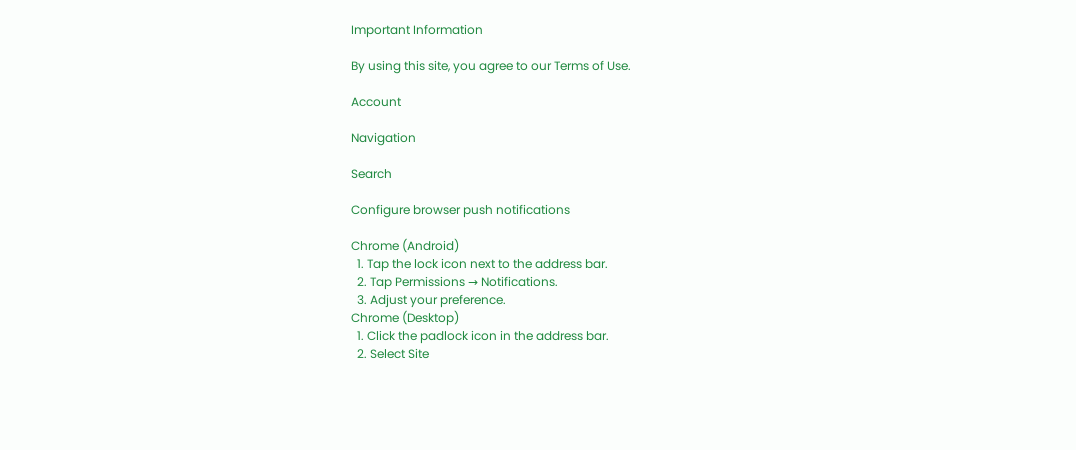Important Information

By using this site, you agree to our Terms of Use.

Account

Navigation

Search

Configure browser push notifications

Chrome (Android)
  1. Tap the lock icon next to the address bar.
  2. Tap Permissions → Notifications.
  3. Adjust your preference.
Chrome (Desktop)
  1. Click the padlock icon in the address bar.
  2. Select Site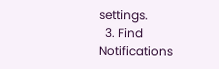settings.
  3. Find Notifications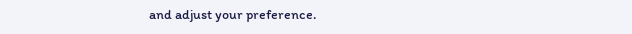and adjust your preference.